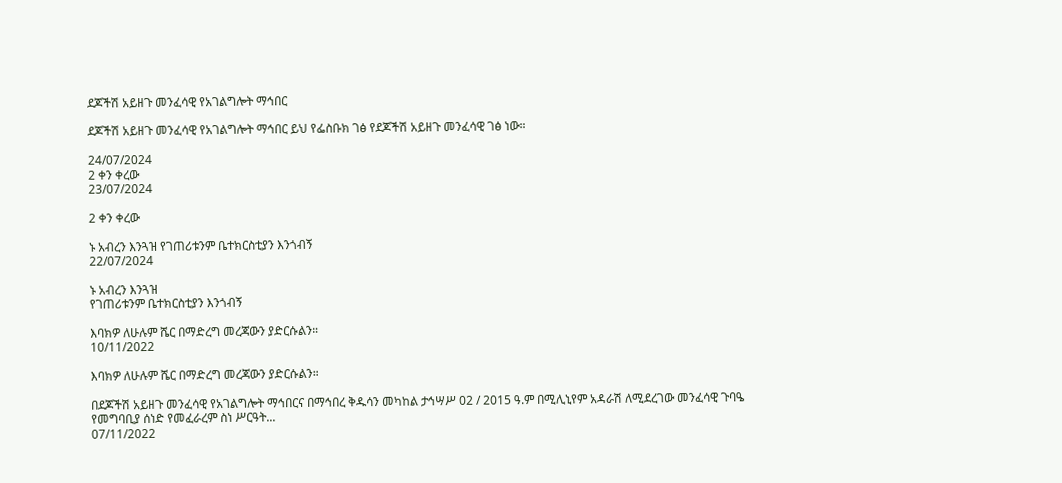ደጆችሽ አይዘጉ መንፈሳዊ የአገልግሎት ማኅበር

ደጆችሽ አይዘጉ መንፈሳዊ የአገልግሎት ማኅበር ይህ የፌስቡክ ገፅ የደጆችሽ አይዘጉ መንፈሳዊ ገፅ ነው።

24/07/2024
2 ቀን ቀረው
23/07/2024

2 ቀን ቀረው

ኑ አብረን እንጓዝ የገጠሪቱንም ቤተክርስቲያን እንጎብኝ
22/07/2024

ኑ አብረን እንጓዝ
የገጠሪቱንም ቤተክርስቲያን እንጎብኝ

እባክዎ ለሁሉም ሼር በማድረግ መረጃውን ያድርሱልን።
10/11/2022

እባክዎ ለሁሉም ሼር በማድረግ መረጃውን ያድርሱልን።

በደጆችሽ አይዘጉ መንፈሳዊ የአገልግሎት ማኅበርና በማኅበረ ቅዱሳን መካከል ታኅሣሥ 02 / 2015 ዓ.ም በሚሊኒየም አዳራሽ ለሚደረገው መንፈሳዊ ጉባዔ የመግባቢያ ሰነድ የመፈራረም ስነ ሥርዓት...
07/11/2022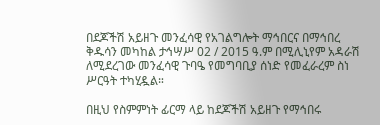በደጆችሽ አይዘጉ መንፈሳዊ የአገልግሎት ማኅበርና በማኅበረ ቅዱሳን መካከል ታኅሣሥ 02 / 2015 ዓ.ም በሚሊኒየም አዳራሽ ለሚደረገው መንፈሳዊ ጉባዔ የመግባቢያ ሰነድ የመፈራረም ስነ ሥርዓት ተካሂዷል።

በዚህ የስምምነት ፊርማ ላይ ከደጆችሽ አይዘጉ የማኅበሩ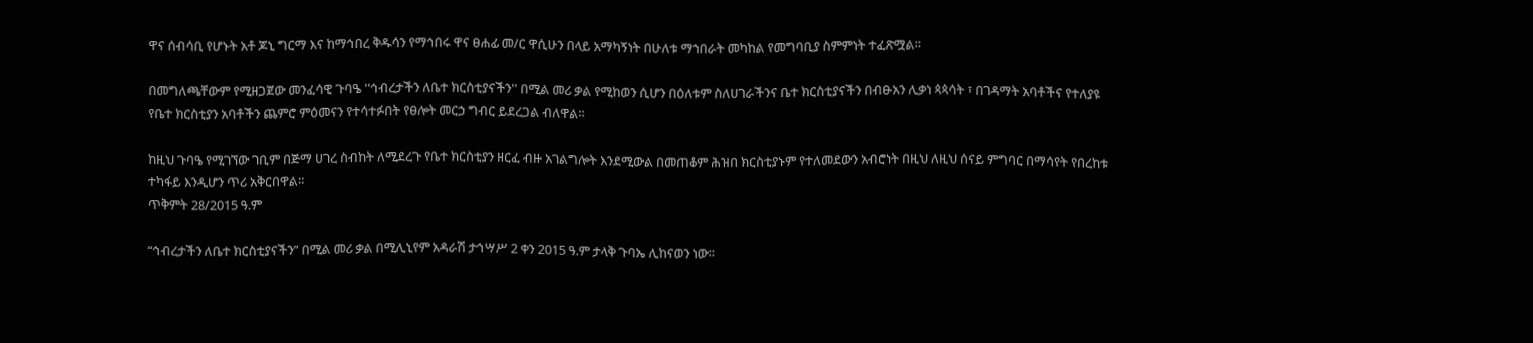ዋና ሰብሳቢ የሆኑት አቶ ጆኒ ግርማ እና ከማኅበረ ቅዱሳን የማኅበሩ ዋና ፀሐፊ መ/ር ዋሲሁን በላይ አማካኝነት በሁለቱ ማኀበራት መካከል የመግባቢያ ስምምነት ተፈጽሟል።

በመግለጫቸውም የሚዘጋጀው መንፈሳዊ ጉባዔ ''ኅብረታችን ለቤተ ክርስቲያናችን'' በሚል መሪ ቃል የሚከወን ሲሆን በዕለቱም ስለሀገራችንና ቤተ ክርስቲያናችን በብፁአን ሊቃነ ጳጳሳት ፣ በገዳማት አባቶችና የተለያዩ የቤተ ክርስቲያን አባቶችን ጨምሮ ምዕመናን የተሳተፉበት የፀሎት መርኃ ግብር ይደረጋል ብለዋል።

ከዚህ ጉባዔ የሚገኘው ገቢም በጅማ ሀገረ ስብከት ለሚደረጉ የቤተ ክርስቲያን ዘርፈ ብዙ አገልግሎት እንደሚውል በመጠቆም ሕዝበ ክርስቲያኑም የተለመደውን አብሮነት በዚህ ለዚህ ሰናይ ምግባር በማሳየት የበረከቱ ተካፋይ እንዲሆን ጥሪ አቅርበዋል።
ጥቅምት 28/2015 ዓ.ም

“ኅብረታችን ለቤተ ክርስቲያናችን” በሚል መሪ ቃል በሚሊኒየም አዳራሽ ታኅሣሥ 2 ቀን 2015 ዓ.ም ታላቅ ጉባኤ ሊከናወን ነው፡፡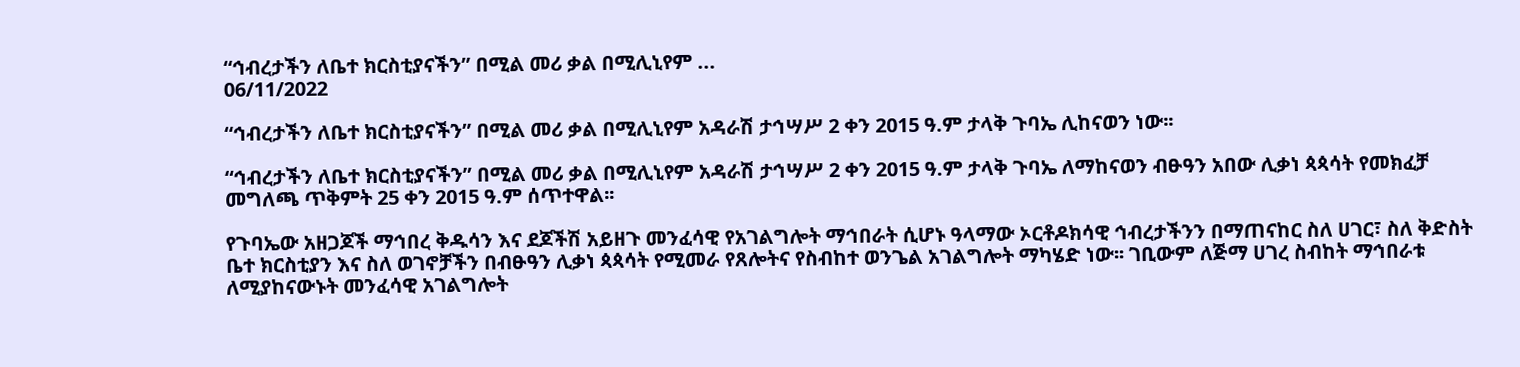“ኅብረታችን ለቤተ ክርስቲያናችን” በሚል መሪ ቃል በሚሊኒየም ...
06/11/2022

“ኅብረታችን ለቤተ ክርስቲያናችን” በሚል መሪ ቃል በሚሊኒየም አዳራሽ ታኅሣሥ 2 ቀን 2015 ዓ.ም ታላቅ ጉባኤ ሊከናወን ነው፡፡

“ኅብረታችን ለቤተ ክርስቲያናችን” በሚል መሪ ቃል በሚሊኒየም አዳራሽ ታኅሣሥ 2 ቀን 2015 ዓ.ም ታላቅ ጉባኤ ለማከናወን ብፁዓን አበው ሊቃነ ጳጳሳት የመክፈቻ መግለጫ ጥቅምት 25 ቀን 2015 ዓ.ም ሰጥተዋል፡፡

የጉባኤው አዘጋጆች ማኅበረ ቅዱሳን እና ደጆችሽ አይዘጉ መንፈሳዊ የአገልግሎት ማኅበራት ሲሆኑ ዓላማው ኦርቶዶክሳዊ ኅብረታችንን በማጠናከር ስለ ሀገር፣ ስለ ቅድስት ቤተ ክርስቲያን እና ስለ ወገኖቻችን በብፁዓን ሊቃነ ጳጳሳት የሚመራ የጸሎትና የስብከተ ወንጌል አገልግሎት ማካሄድ ነው፡፡ ገቢውም ለጅማ ሀገረ ስብከት ማኅበራቱ ለሚያከናውኑት መንፈሳዊ አገልግሎት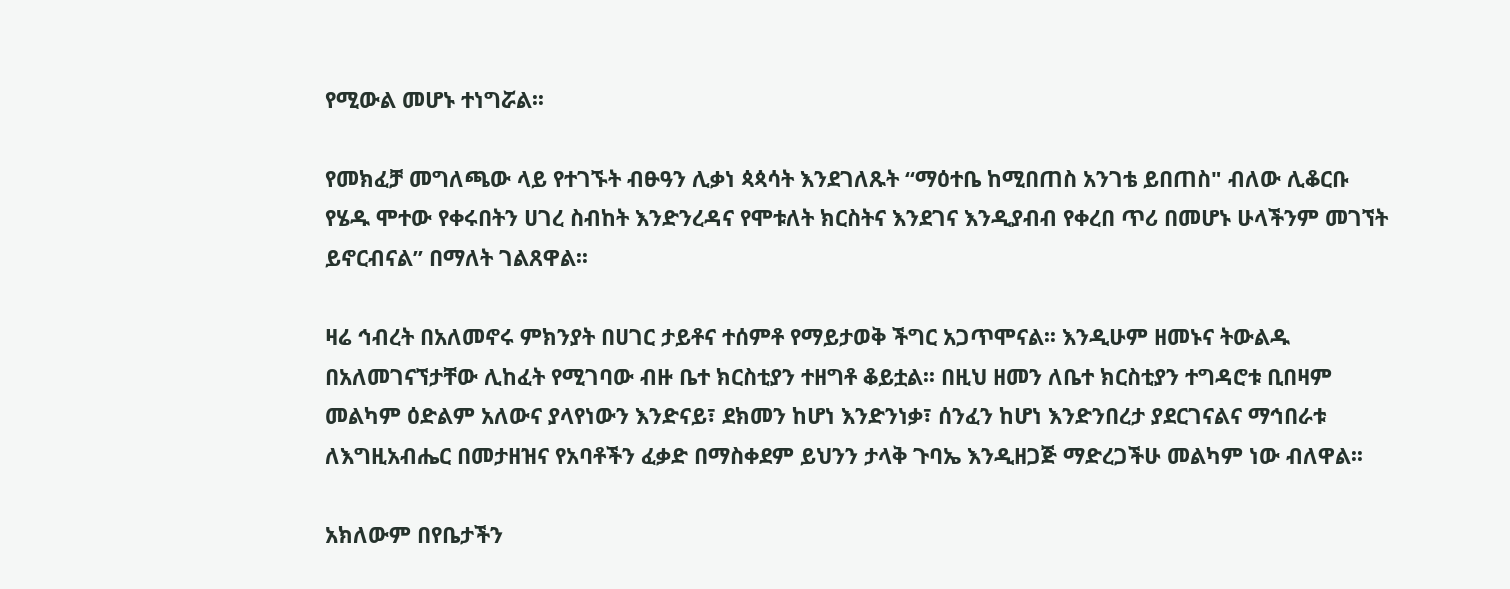የሚውል መሆኑ ተነግሯል፡፡

የመክፈቻ መግለጫው ላይ የተገኙት ብፁዓን ሊቃነ ጳጳሳት እንደገለጹት “ማዕተቤ ከሚበጠስ አንገቴ ይበጠስ" ብለው ሊቆርቡ የሄዱ ሞተው የቀሩበትን ሀገረ ስብከት እንድንረዳና የሞቱለት ክርስትና እንደገና እንዲያብብ የቀረበ ጥሪ በመሆኑ ሁላችንም መገኘት ይኖርብናል” በማለት ገልጸዋል፡፡

ዛሬ ኅብረት በአለመኖሩ ምክንያት በሀገር ታይቶና ተሰምቶ የማይታወቅ ችግር አጋጥሞናል፡፡ እንዲሁም ዘመኑና ትውልዱ በአለመገናኘታቸው ሊከፈት የሚገባው ብዙ ቤተ ክርስቲያን ተዘግቶ ቆይቷል፡፡ በዚህ ዘመን ለቤተ ክርስቲያን ተግዳሮቱ ቢበዛም መልካም ዕድልም አለውና ያላየነውን እንድናይ፣ ደክመን ከሆነ እንድንነቃ፣ ሰንፈን ከሆነ እንድንበረታ ያደርገናልና ማኅበራቱ ለእግዚአብሔር በመታዘዝና የአባቶችን ፈቃድ በማስቀደም ይህንን ታላቅ ጉባኤ እንዲዘጋጅ ማድረጋችሁ መልካም ነው ብለዋል፡፡

አክለውም በየቤታችን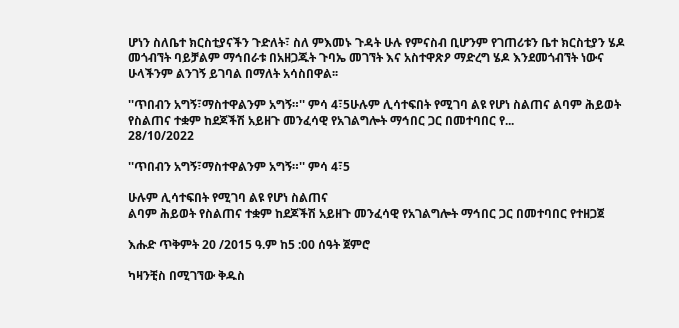ሆነን ስለቤተ ክርስቲያናችን ጉድለት፣ ስለ ምእመኑ ጉዳት ሁሉ የምናስብ ቢሆንም የገጠሪቱን ቤተ ክርስቲያን ሄዶ መጎብኘት ባይቻልም ማኅበራቱ በአዘጋጁት ጉባኤ መገኘት እና አስተዋጽዖ ማድረግ ሄዶ እንደመጎብኘት ነውና ሁላችንም ልንገኝ ይገባል በማለት አሳስበዋል፡፡

''ጥበብን አግኝ፣ማስተዋልንም አግኝ።'' ምሳ 4፣5ሁሉም ሊሳተፍበት የሚገባ ልዩ የሆነ ስልጠና ልባም ሕይወት የስልጠና ተቋም ከደጆችሽ አይዘጉ መንፈሳዊ የአገልግሎት ማኅበር ጋር በመተባበር የ...
28/10/2022

''ጥበብን አግኝ፣ማስተዋልንም አግኝ።'' ምሳ 4፣5

ሁሉም ሊሳተፍበት የሚገባ ልዩ የሆነ ስልጠና
ልባም ሕይወት የስልጠና ተቋም ከደጆችሽ አይዘጉ መንፈሳዊ የአገልግሎት ማኅበር ጋር በመተባበር የተዘጋጀ

እሑድ ጥቅምት 20 /2015 ዓ.ም ከ5 :00 ሰዓት ጀምሮ

ካዛንቺስ በሚገኘው ቅዱስ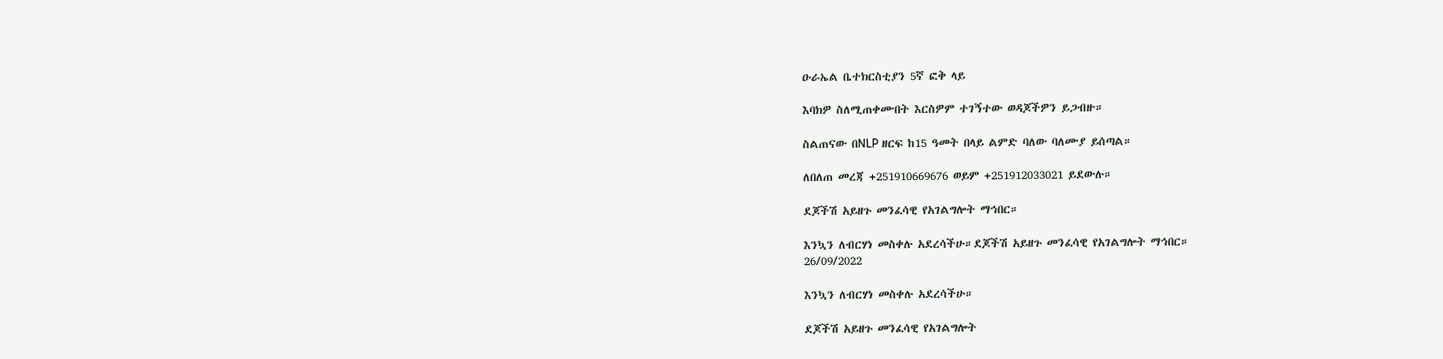ዑራኤል ቤተክርስቲያን 5ኛ ፎቅ ላይ

እባክዎ ስለሚጠቀሙበት እርስዎም ተገኝተው ወዳጆችዎን ይጋብዙ።

ስልጠናው በNLP ዘርፍ ከ15 ዓመት በላይ ልምድ ባለው ባለሙያ ይሰጣል።

ለበለጠ መረጃ +251910669676 ወይም +251912033021 ይደውሉ።

ደጆችሽ አይዘጉ መንፈሳዊ የአገልግሎት ማኅበር።

እንኳን ለብርሃነ መስቀሉ አደረሳችሁ።ደጆችሽ አይዘጉ መንፈሳዊ የአገልግሎት ማኅበር።
26/09/2022

እንኳን ለብርሃነ መስቀሉ አደረሳችሁ።

ደጆችሽ አይዘጉ መንፈሳዊ የአገልግሎት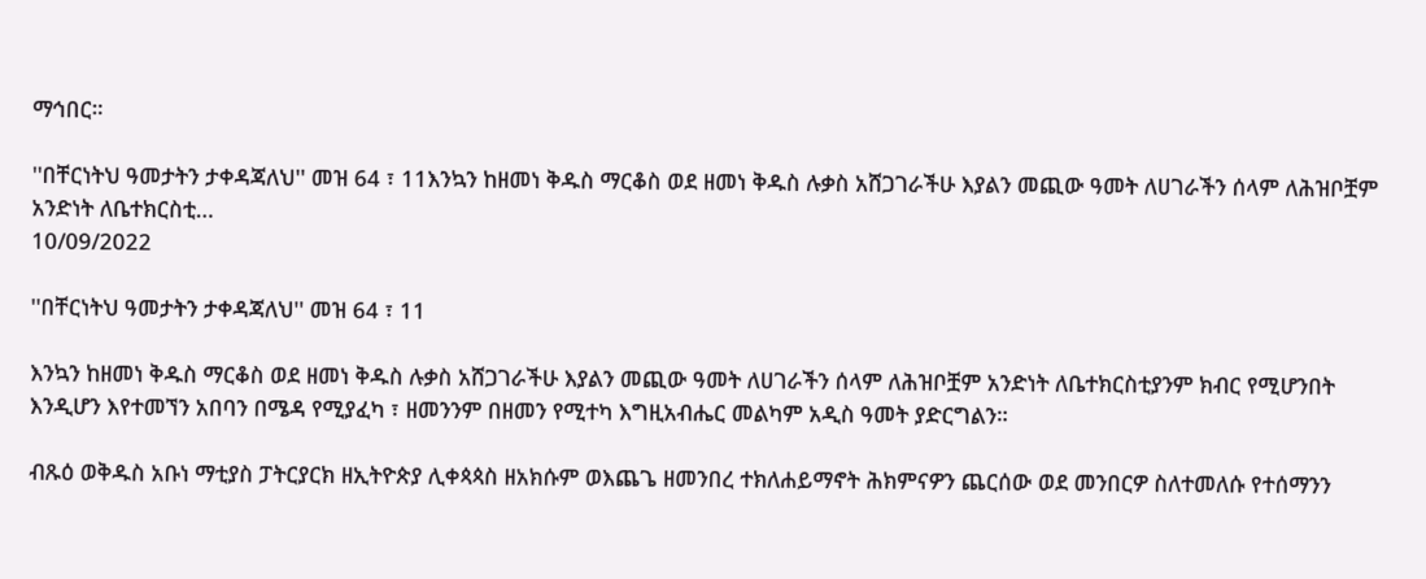ማኅበር።

''በቸርነትህ ዓመታትን ታቀዳጃለህ'' መዝ 64 ፣ 11እንኳን ከዘመነ ቅዱስ ማርቆስ ወደ ዘመነ ቅዱስ ሉቃስ አሸጋገራችሁ እያልን መጪው ዓመት ለሀገራችን ሰላም ለሕዝቦቿም አንድነት ለቤተክርስቲ...
10/09/2022

''በቸርነትህ ዓመታትን ታቀዳጃለህ'' መዝ 64 ፣ 11

እንኳን ከዘመነ ቅዱስ ማርቆስ ወደ ዘመነ ቅዱስ ሉቃስ አሸጋገራችሁ እያልን መጪው ዓመት ለሀገራችን ሰላም ለሕዝቦቿም አንድነት ለቤተክርስቲያንም ክብር የሚሆንበት እንዲሆን እየተመኘን አበባን በሜዳ የሚያፈካ ፣ ዘመንንም በዘመን የሚተካ እግዚአብሔር መልካም አዲስ ዓመት ያድርግልን።

ብጹዕ ወቅዱስ አቡነ ማቲያስ ፓትርያርክ ዘኢትዮጵያ ሊቀጳጳስ ዘአክሱም ወእጨጌ ዘመንበረ ተክለሐይማኖት ሕክምናዎን ጨርሰው ወደ መንበርዎ ስለተመለሱ የተሰማንን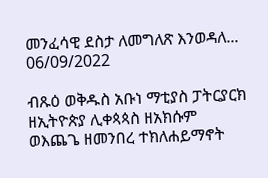መንፈሳዊ ደስታ ለመግለጽ እንወዳለ...
06/09/2022

ብጹዕ ወቅዱስ አቡነ ማቲያስ ፓትርያርክ ዘኢትዮጵያ ሊቀጳጳስ ዘአክሱም ወእጨጌ ዘመንበረ ተክለሐይማኖት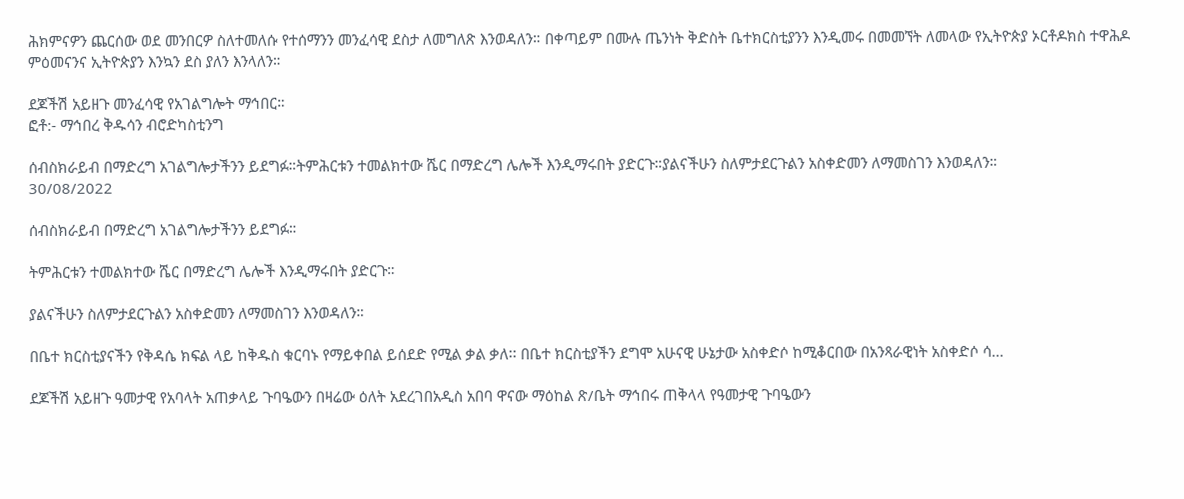ሕክምናዎን ጨርሰው ወደ መንበርዎ ስለተመለሱ የተሰማንን መንፈሳዊ ደስታ ለመግለጽ እንወዳለን። በቀጣይም በሙሉ ጤንነት ቅድስት ቤተክርስቲያንን እንዲመሩ በመመኘት ለመላው የኢትዮጵያ ኦርቶዶክስ ተዋሕዶ ምዕመናንና ኢትዮጵያን እንኳን ደስ ያለን እንላለን።

ደጆችሽ አይዘጉ መንፈሳዊ የአገልግሎት ማኅበር።
ፎቶ:- ማኅበረ ቅዱሳን ብሮድካስቲንግ

ሰብስክራይብ በማድረግ አገልግሎታችንን ይደግፉ።ትምሕርቱን ተመልክተው ሼር በማድረግ ሌሎች እንዲማሩበት ያድርጉ።ያልናችሁን ስለምታደርጉልን አስቀድመን ለማመስገን እንወዳለን።
30/08/2022

ሰብስክራይብ በማድረግ አገልግሎታችንን ይደግፉ።

ትምሕርቱን ተመልክተው ሼር በማድረግ ሌሎች እንዲማሩበት ያድርጉ።

ያልናችሁን ስለምታደርጉልን አስቀድመን ለማመስገን እንወዳለን።

በቤተ ክርስቲያናችን የቅዳሴ ክፍል ላይ ከቅዱስ ቁርባኑ የማይቀበል ይሰደድ የሚል ቃል ቃለ፡፡ በቤተ ክርስቲያችን ደግሞ አሁናዊ ሁኔታው አስቀድሶ ከሚቆርበው በአንጻራዊነት አስቀድሶ ሳ...

ደጆችሽ አይዘጉ ዓመታዊ የአባላት አጠቃላይ ጉባዔውን በዛሬው ዕለት አደረገበአዲስ አበባ ዋናው ማዕከል ጽ/ቤት ማኅበሩ ጠቅላላ የዓመታዊ ጉባዔውን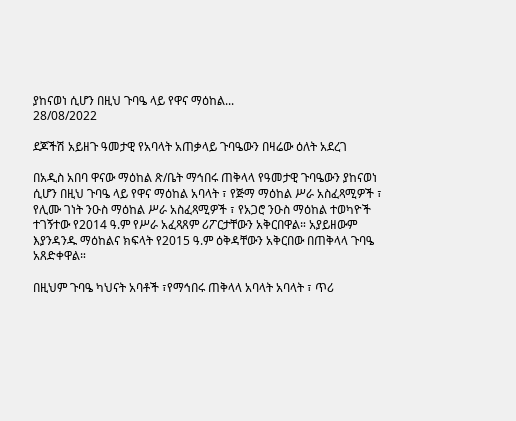ያከናወነ ሲሆን በዚህ ጉባዔ ላይ የዋና ማዕከል...
28/08/2022

ደጆችሽ አይዘጉ ዓመታዊ የአባላት አጠቃላይ ጉባዔውን በዛሬው ዕለት አደረገ

በአዲስ አበባ ዋናው ማዕከል ጽ/ቤት ማኅበሩ ጠቅላላ የዓመታዊ ጉባዔውን ያከናወነ ሲሆን በዚህ ጉባዔ ላይ የዋና ማዕከል አባላት ፣ የጅማ ማዕከል ሥራ አስፈጻሚዎች ፣ የሊሙ ገነት ንዑስ ማዕከል ሥራ አስፈጻሚዎች ፣ የአጋሮ ንዑስ ማዕከል ተወካዮች ተገኝተው የ2014 ዓ.ም የሥራ አፈጻጸም ሪፖርታቸውን አቅርበዋል። አያይዘውም እያንዳንዱ ማዕከልና ክፍላት የ2015 ዓ.ም ዕቅዳቸውን አቅርበው በጠቅላላ ጉባዔ አጸድቀዋል።

በዚህም ጉባዔ ካህናት አባቶች ፣የማኅበሩ ጠቅላላ አባላት አባላት ፣ ጥሪ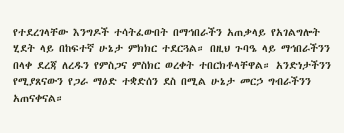የተደረገላቸው እንግዶች ተሳትፈውበት በማኅበራችን አጠቃላይ የአገልግሎት ሂደት ላይ በከፍተኛ ሁኔታ ምክክር ተደርጓል። በዚህ ጉባዔ ላይ ማኅበራችንን በላቀ ደረጃ ለረዱን የምስጋና ምስክር ወረቀት ተበርክቶላቸዋል። አንድነታችንን የሚያጸናውን የጋራ ማዕድ ተቋድሰን ደስ በሚል ሁኔታ መርኃ ግብራችንን አጠናቀናል።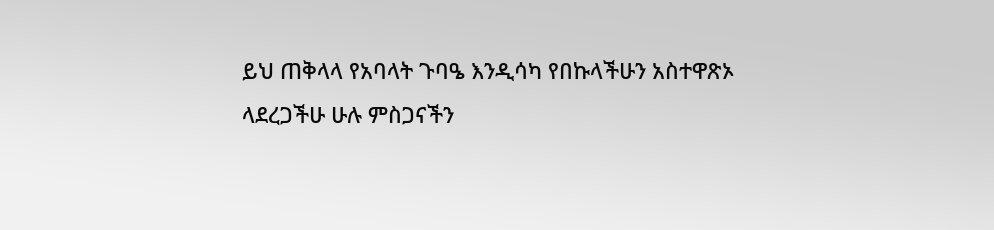ይህ ጠቅላላ የአባላት ጉባዔ እንዲሳካ የበኩላችሁን አስተዋጽኦ ላደረጋችሁ ሁሉ ምስጋናችን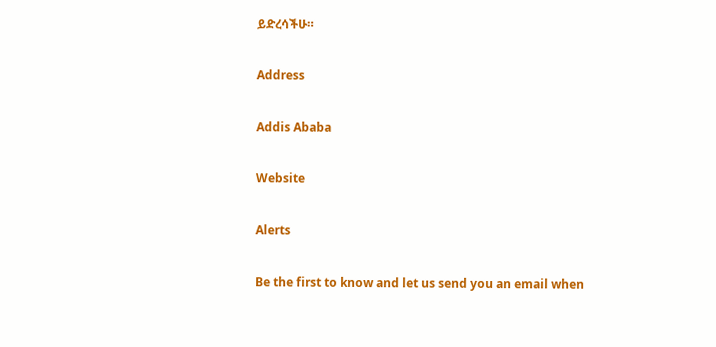ይድረሳችሁ።

Address

Addis Ababa

Website

Alerts

Be the first to know and let us send you an email when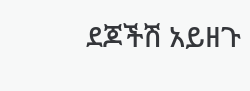ደጆችሽ አይዘጉ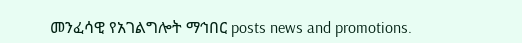መንፈሳዊ የአገልግሎት ማኅበር posts news and promotions.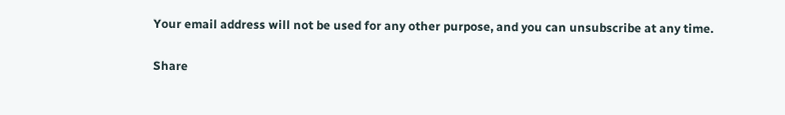Your email address will not be used for any other purpose, and you can unsubscribe at any time.

Share